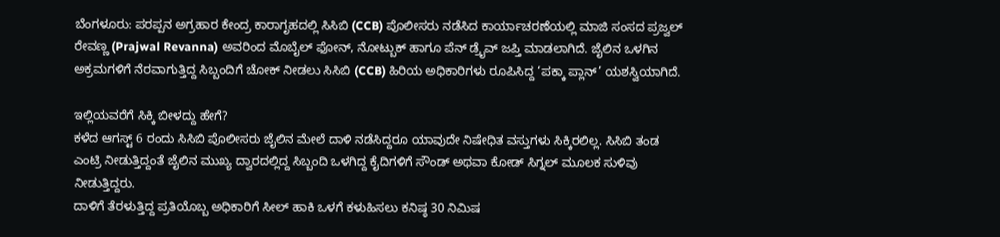ಬೆಂಗಳೂರು: ಪರಪ್ಪನ ಅಗ್ರಹಾರ ಕೇಂದ್ರ ಕಾರಾಗೃಹದಲ್ಲಿ ಸಿಸಿಬಿ (CCB) ಪೊಲೀಸರು ನಡೆಸಿದ ಕಾರ್ಯಾಚರಣೆಯಲ್ಲಿ ಮಾಜಿ ಸಂಸದ ಪ್ರಜ್ವಲ್ ರೇವಣ್ಣ (Prajwal Revanna) ಅವರಿಂದ ಮೊಬೈಲ್ ಫೋನ್, ನೋಟ್ಬುಕ್ ಹಾಗೂ ಪೆನ್ ಡ್ರೈವ್ ಜಪ್ತಿ ಮಾಡಲಾಗಿದೆ. ಜೈಲಿನ ಒಳಗಿನ ಅಕ್ರಮಗಳಿಗೆ ನೆರವಾಗುತ್ತಿದ್ದ ಸಿಬ್ಬಂದಿಗೆ ಚೋಕ್ ನೀಡಲು ಸಿಸಿಬಿ (CCB) ಹಿರಿಯ ಅಧಿಕಾರಿಗಳು ರೂಪಿಸಿದ್ದ ‘ಪಕ್ಕಾ ಪ್ಲಾನ್’ ಯಶಸ್ವಿಯಾಗಿದೆ.

ಇಲ್ಲಿಯವರೆಗೆ ಸಿಕ್ಕಿ ಬೀಳದ್ದು ಹೇಗೆ?
ಕಳೆದ ಆಗಸ್ಟ್ 6 ರಂದು ಸಿಸಿಬಿ ಪೊಲೀಸರು ಜೈಲಿನ ಮೇಲೆ ದಾಳಿ ನಡೆಸಿದ್ದರೂ ಯಾವುದೇ ನಿಷೇಧಿತ ವಸ್ತುಗಳು ಸಿಕ್ಕಿರಲಿಲ್ಲ. ಸಿಸಿಬಿ ತಂಡ ಎಂಟ್ರಿ ನೀಡುತ್ತಿದ್ದಂತೆ ಜೈಲಿನ ಮುಖ್ಯ ದ್ವಾರದಲ್ಲಿದ್ದ ಸಿಬ್ಬಂದಿ ಒಳಗಿದ್ದ ಕೈದಿಗಳಿಗೆ ಸೌಂಡ್ ಅಥವಾ ಕೋಡ್ ಸಿಗ್ನಲ್ ಮೂಲಕ ಸುಳಿವು ನೀಡುತ್ತಿದ್ದರು.
ದಾಳಿಗೆ ತೆರಳುತ್ತಿದ್ದ ಪ್ರತಿಯೊಬ್ಬ ಅಧಿಕಾರಿಗೆ ಸೀಲ್ ಹಾಕಿ ಒಳಗೆ ಕಳುಹಿಸಲು ಕನಿಷ್ಠ 30 ನಿಮಿಷ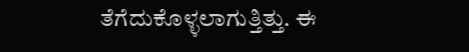ತೆಗೆದುಕೊಳ್ಳಲಾಗುತ್ತಿತ್ತು. ಈ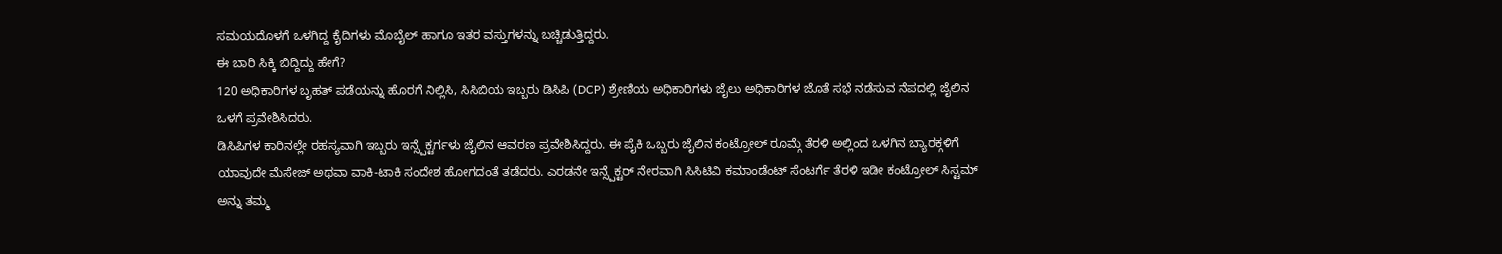ಸಮಯದೊಳಗೆ ಒಳಗಿದ್ದ ಕೈದಿಗಳು ಮೊಬೈಲ್ ಹಾಗೂ ಇತರ ವಸ್ತುಗಳನ್ನು ಬಚ್ಚಿಡುತ್ತಿದ್ದರು.
ಈ ಬಾರಿ ಸಿಕ್ಕಿ ಬಿದ್ದಿದ್ದು ಹೇಗೆ?
120 ಅಧಿಕಾರಿಗಳ ಬೃಹತ್ ಪಡೆಯನ್ನು ಹೊರಗೆ ನಿಲ್ಲಿಸಿ, ಸಿಸಿಬಿಯ ಇಬ್ಬರು ಡಿಸಿಪಿ (DCP) ಶ್ರೇಣಿಯ ಅಧಿಕಾರಿಗಳು ಜೈಲು ಅಧಿಕಾರಿಗಳ ಜೊತೆ ಸಭೆ ನಡೆಸುವ ನೆಪದಲ್ಲಿ ಜೈಲಿನ ಒಳಗೆ ಪ್ರವೇಶಿಸಿದರು.
ಡಿಸಿಪಿಗಳ ಕಾರಿನಲ್ಲೇ ರಹಸ್ಯವಾಗಿ ಇಬ್ಬರು ಇನ್ಸ್ಪೆಕ್ಟರ್ಗಳು ಜೈಲಿನ ಆವರಣ ಪ್ರವೇಶಿಸಿದ್ದರು. ಈ ಪೈಕಿ ಒಬ್ಬರು ಜೈಲಿನ ಕಂಟ್ರೋಲ್ ರೂಮ್ಗೆ ತೆರಳಿ ಅಲ್ಲಿಂದ ಒಳಗಿನ ಬ್ಯಾರಕ್ಗಳಿಗೆ ಯಾವುದೇ ಮೆಸೇಜ್ ಅಥವಾ ವಾಕಿ-ಟಾಕಿ ಸಂದೇಶ ಹೋಗದಂತೆ ತಡೆದರು. ಎರಡನೇ ಇನ್ಸ್ಪೆಕ್ಟರ್ ನೇರವಾಗಿ ಸಿಸಿಟಿವಿ ಕಮಾಂಡೆಂಟ್ ಸೆಂಟರ್ಗೆ ತೆರಳಿ ಇಡೀ ಕಂಟ್ರೋಲ್ ಸಿಸ್ಟಮ್ ಅನ್ನು ತಮ್ಮ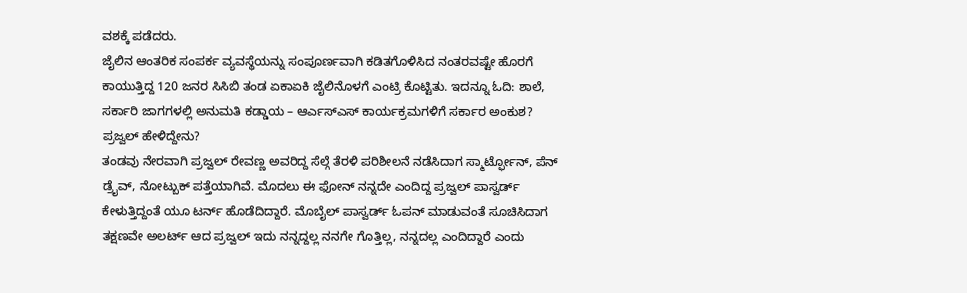ವಶಕ್ಕೆ ಪಡೆದರು.
ಜೈಲಿನ ಆಂತರಿಕ ಸಂಪರ್ಕ ವ್ಯವಸ್ಥೆಯನ್ನು ಸಂಪೂರ್ಣವಾಗಿ ಕಡಿತಗೊಳಿಸಿದ ನಂತರವಷ್ಟೇ ಹೊರಗೆ ಕಾಯುತ್ತಿದ್ದ 120 ಜನರ ಸಿಸಿಬಿ ತಂಡ ಏಕಾಏಕಿ ಜೈಲಿನೊಳಗೆ ಎಂಟ್ರಿ ಕೊಟ್ಟಿತು. ಇದನ್ನೂ ಓದಿ: ಶಾಲೆ, ಸರ್ಕಾರಿ ಜಾಗಗಳಲ್ಲಿ ಅನುಮತಿ ಕಡ್ಡಾಯ – ಆರ್ಎಸ್ಎಸ್ ಕಾರ್ಯಕ್ರಮಗಳಿಗೆ ಸರ್ಕಾರ ಅಂಕುಶ?
ಪ್ರಜ್ವಲ್ ಹೇಳಿದ್ದೇನು?
ತಂಡವು ನೇರವಾಗಿ ಪ್ರಜ್ವಲ್ ರೇವಣ್ಣ ಅವರಿದ್ದ ಸೆಲ್ಗೆ ತೆರಳಿ ಪರಿಶೀಲನೆ ನಡೆಸಿದಾಗ ಸ್ಮಾರ್ಟ್ಫೋನ್, ಪೆನ್ ಡ್ರೈವ್, ನೋಟ್ಬುಕ್ ಪತ್ತೆಯಾಗಿವೆ. ಮೊದಲು ಈ ಫೋನ್ ನನ್ನದೇ ಎಂದಿದ್ದ ಪ್ರಜ್ವಲ್ ಪಾಸ್ವರ್ಡ್ ಕೇಳುತ್ತಿದ್ದಂತೆ ಯೂ ಟರ್ನ್ ಹೊಡೆದಿದ್ದಾರೆ. ಮೊಬೈಲ್ ಪಾಸ್ವರ್ಡ್ ಓಪನ್ ಮಾಡುವಂತೆ ಸೂಚಿಸಿದಾಗ ತಕ್ಷಣವೇ ಅಲರ್ಟ್ ಆದ ಪ್ರಜ್ವಲ್ ಇದು ನನ್ನದ್ದಲ್ಲ ನನಗೇ ಗೊತ್ತಿಲ್ಲ, ನನ್ನದಲ್ಲ ಎಂದಿದ್ದಾರೆ ಎಂದು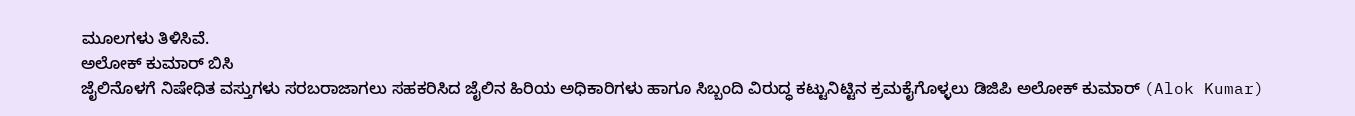ಮೂಲಗಳು ತಿಳಿಸಿವೆ.
ಅಲೋಕ್ ಕುಮಾರ್ ಬಿಸಿ
ಜೈಲಿನೊಳಗೆ ನಿಷೇಧಿತ ವಸ್ತುಗಳು ಸರಬರಾಜಾಗಲು ಸಹಕರಿಸಿದ ಜೈಲಿನ ಹಿರಿಯ ಅಧಿಕಾರಿಗಳು ಹಾಗೂ ಸಿಬ್ಬಂದಿ ವಿರುದ್ಧ ಕಟ್ಟುನಿಟ್ಟಿನ ಕ್ರಮಕೈಗೊಳ್ಳಲು ಡಿಜಿಪಿ ಅಲೋಕ್ ಕುಮಾರ್ (Alok Kumar)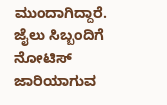ಮುಂದಾಗಿದ್ದಾರೆ. ಜೈಲು ಸಿಬ್ಬಂದಿಗೆ ನೋಟಿಸ್ ಜಾರಿಯಾಗುವ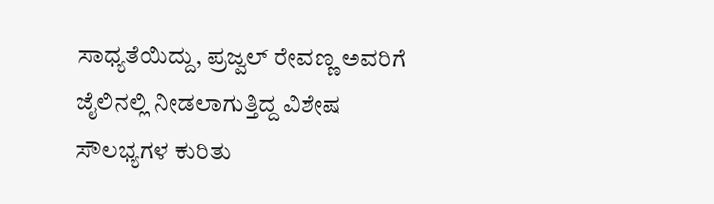ಸಾಧ್ಯತೆಯಿದ್ದು, ಪ್ರಜ್ವಲ್ ರೇವಣ್ಣ ಅವರಿಗೆ ಜೈಲಿನಲ್ಲಿ ನೀಡಲಾಗುತ್ತಿದ್ದ ವಿಶೇಷ ಸೌಲಭ್ಯಗಳ ಕುರಿತು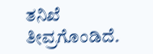ತನಿಖೆ ತೀವ್ರಗೊಂಡಿದೆ.